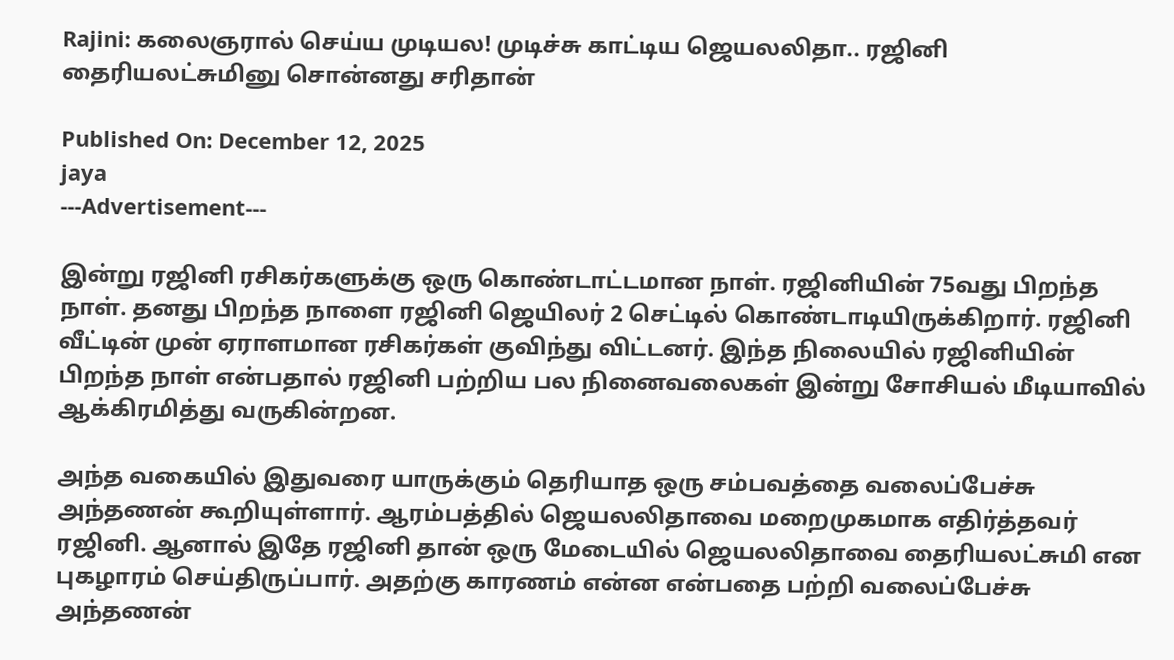Rajini: கலைஞரால் செய்ய முடியல! முடிச்சு காட்டிய ஜெயலலிதா.. ரஜினி தைரியலட்சுமினு சொன்னது சரிதான்

Published On: December 12, 2025
jaya
---Advertisement---

இன்று ரஜினி ரசிகர்களுக்கு ஒரு கொண்டாட்டமான நாள். ரஜினியின் 75வது பிறந்த நாள். தனது பிறந்த நாளை ரஜினி ஜெயிலர் 2 செட்டில் கொண்டாடியிருக்கிறார். ரஜினி வீட்டின் முன் ஏராளமான ரசிகர்கள் குவிந்து விட்டனர். இந்த நிலையில் ரஜினியின் பிறந்த நாள் என்பதால் ரஜினி பற்றிய பல நினைவலைகள் இன்று சோசியல் மீடியாவில் ஆக்கிரமித்து வருகின்றன.

அந்த வகையில் இதுவரை யாருக்கும் தெரியாத ஒரு சம்பவத்தை வலைப்பேச்சு அந்தணன் கூறியுள்ளார். ஆரம்பத்தில் ஜெயலலிதாவை மறைமுகமாக எதிர்த்தவர் ரஜினி. ஆனால் இதே ரஜினி தான் ஒரு மேடையில் ஜெயலலிதாவை தைரியலட்சுமி என புகழாரம் செய்திருப்பார். அதற்கு காரணம் என்ன என்பதை பற்றி வலைப்பேச்சு அந்தணன்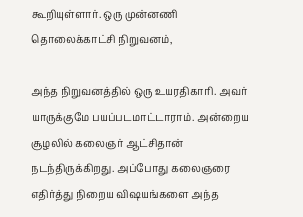கூறியுள்ளார். ஒரு முன்னணி தொலைக்காட்சி நிறுவனம்,

அந்த நிறுவனத்தில் ஒரு உயரதிகாரி. அவர் யாருக்குமே பயப்படமாட்டாராம். அன்றைய சூழலில் கலைஞர் ஆட்சிதான் நடந்திருக்கிறது. அப்போது கலைஞரை எதிர்த்து நிறைய விஷயங்களை அந்த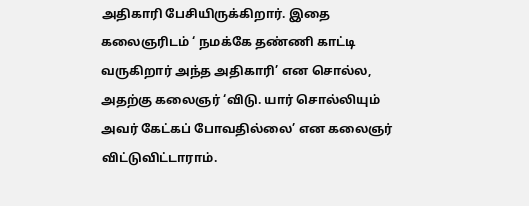அதிகாரி பேசியிருக்கிறார். இதை கலைஞரிடம் ‘ நமக்கே தண்ணி காட்டி வருகிறார் அந்த அதிகாரி’ என சொல்ல, அதற்கு கலைஞர் ‘விடு. யார் சொல்லியும் அவர் கேட்கப் போவதில்லை’ என கலைஞர் விட்டுவிட்டாராம்.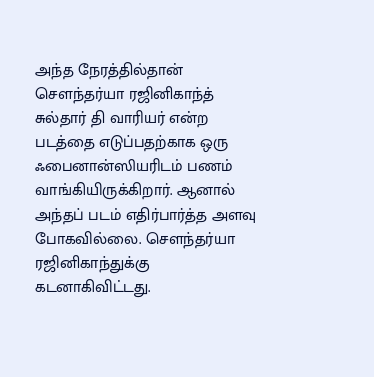அந்த நேரத்தில்தான் சௌந்தர்யா ரஜினிகாந்த் சுல்தார் தி வாரியர் என்ற படத்தை எடுப்பதற்காக ஒரு ஃபைனான்ஸியரிடம் பணம் வாங்கியிருக்கிறார். ஆனால் அந்தப் படம் எதிர்பார்த்த அளவு போகவில்லை. சௌந்தர்யா ரஜினிகாந்துக்கு கடனாகிவிட்டது.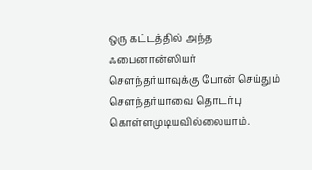ஒரு கட்டத்தில் அந்த ஃபைனான்ஸியர் சௌந்தர்யாவுக்கு போன் செய்தும் சௌந்தர்யாவை தொடர்பு கொள்ளமுடியவில்லையாம்.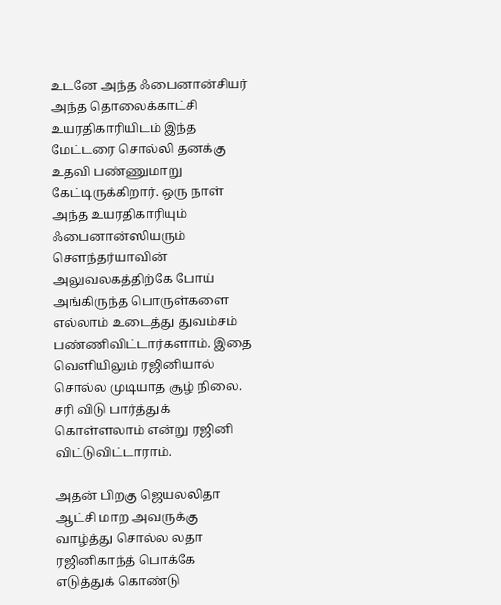உடனே அந்த ஃபைனான்சியர் அந்த தொலைக்காட்சி உயரதிகாரியிடம் இந்த மேட்டரை சொல்லி தனக்கு உதவி பண்ணுமாறு கேட்டிருக்கிறார். ஒரு நாள் அந்த உயரதிகாரியும் ஃபைனான்ஸியரும் சௌந்தர்யாவின் அலுவலகத்திற்கே போய் அங்கிருந்த பொருள்களை எல்லாம் உடைத்து துவம்சம் பண்ணிவிட்டார்களாம். இதை வெளியிலும் ரஜினியால் சொல்ல முடியாத சூழ் நிலை. சரி விடு பார்த்துக் கொள்ளலாம் என்று ரஜினி விட்டுவிட்டாராம்.

அதன் பிறகு ஜெயலலிதா ஆட்சி மாற அவருக்கு வாழ்த்து சொல்ல லதா ரஜினிகாந்த் பொக்கே எடுத்துக் கொண்டு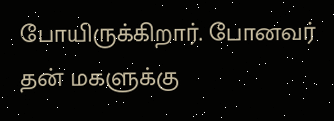போயிருக்கிறார். போனவர் தன் மகளுக்கு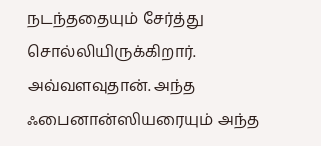நடந்ததையும் சேர்த்து சொல்லியிருக்கிறார். அவ்வளவுதான். அந்த ஃபைனான்ஸியரையும் அந்த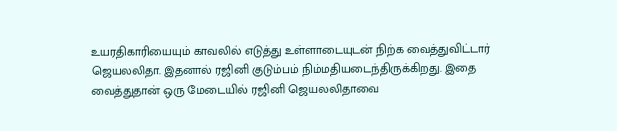உயரதிகாரியையும் காவலில் எடுத்து உள்ளாடையுடன் நிற்க வைத்துவிட்டார் ஜெயலலிதா. இதனால் ரஜினி குடும்பம் நிம்மதியடைந்திருக்கிறது. இதை வைத்துதான் ஒரு மேடையில் ரஜினி ஜெயலலிதாவை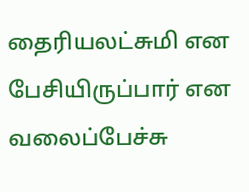தைரியலட்சுமி என பேசியிருப்பார் என வலைப்பேச்சு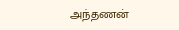அந்தணன்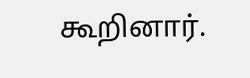கூறினார்.